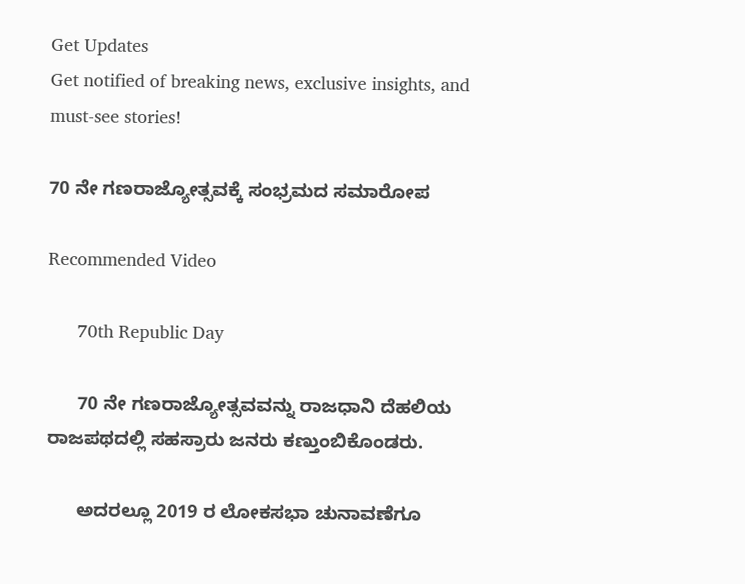Get Updates
Get notified of breaking news, exclusive insights, and must-see stories!

70 ನೇ ಗಣರಾಜ್ಯೋತ್ಸವಕ್ಕೆ ಸಂಭ್ರಮದ ಸಮಾರೋಪ

Recommended Video

      70th Republic Day

      70 ನೇ ಗಣರಾಜ್ಯೋತ್ಸವವನ್ನು ರಾಜಧಾನಿ ದೆಹಲಿಯ ರಾಜಪಥದಲ್ಲಿ ಸಹಸ್ರಾರು ಜನರು ಕಣ್ತುಂಬಿಕೊಂಡರು.

      ಅದರಲ್ಲೂ 2019 ರ ಲೋಕಸಭಾ ಚುನಾವಣೆಗೂ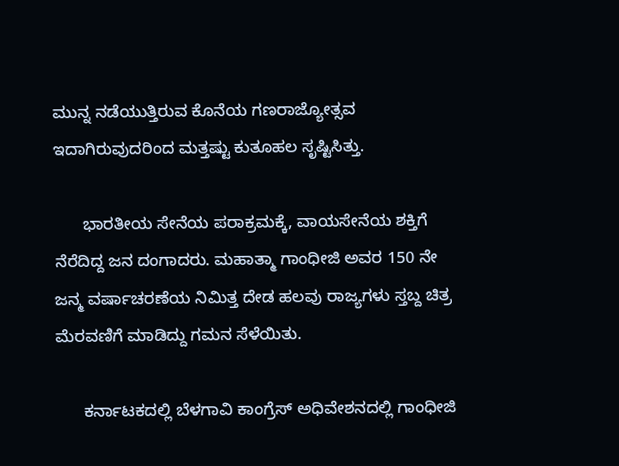ಮುನ್ನ ನಡೆಯುತ್ತಿರುವ ಕೊನೆಯ ಗಣರಾಜ್ಯೋತ್ಸವ ಇದಾಗಿರುವುದರಿಂದ ಮತ್ತಷ್ಟು ಕುತೂಹಲ ಸೃಷ್ಟಿಸಿತ್ತು.

      ಭಾರತೀಯ ಸೇನೆಯ ಪರಾಕ್ರಮಕ್ಕೆ, ವಾಯಸೇನೆಯ ಶಕ್ತಿಗೆ ನೆರೆದಿದ್ದ ಜನ ದಂಗಾದರು. ಮಹಾತ್ಮಾ ಗಾಂಧೀಜಿ ಅವರ 150 ನೇ ಜನ್ಮ ವರ್ಷಾಚರಣೆಯ ನಿಮಿತ್ತ ದೇಡ ಹಲವು ರಾಜ್ಯಗಳು ಸ್ತಬ್ದ ಚಿತ್ರ ಮೆರವಣಿಗೆ ಮಾಡಿದ್ದು ಗಮನ ಸೆಳೆಯಿತು.

      ಕರ್ನಾಟಕದಲ್ಲಿ ಬೆಳಗಾವಿ ಕಾಂಗ್ರೆಸ್ ಅಧಿವೇಶನದಲ್ಲಿ ಗಾಂಧೀಜಿ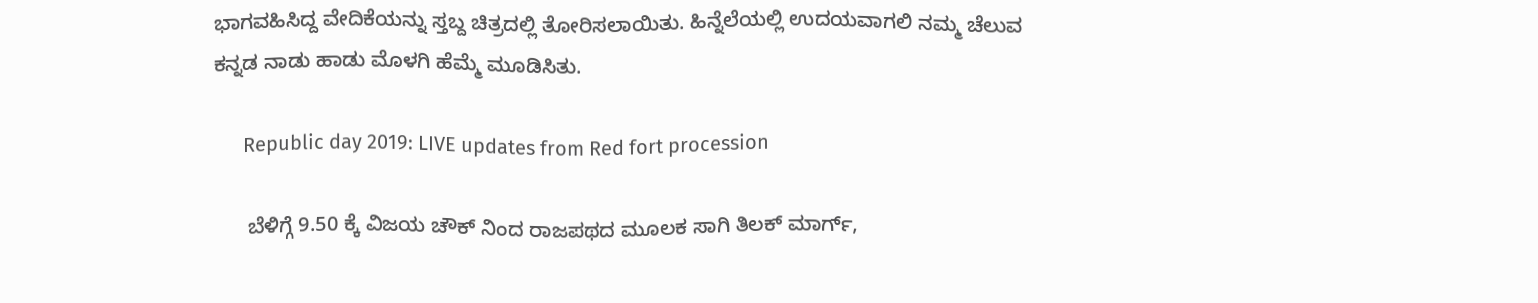ಭಾಗವಹಿಸಿದ್ದ ವೇದಿಕೆಯನ್ನು ಸ್ತಬ್ದ ಚಿತ್ರದಲ್ಲಿ ತೋರಿಸಲಾಯಿತು. ಹಿನ್ನೆಲೆಯಲ್ಲಿ ಉದಯವಾಗಲಿ ನಮ್ಮ ಚೆಲುವ ಕನ್ನಡ ನಾಡು ಹಾಡು ಮೊಳಗಿ ಹೆಮ್ಮೆ ಮೂಡಿಸಿತು.

      Republic day 2019: LIVE updates from Red fort procession

      ಬೆಳಿಗ್ಗೆ 9.50 ಕ್ಕೆ ವಿಜಯ ಚೌಕ್ ನಿಂದ ರಾಜಪಥದ ಮೂಲಕ ಸಾಗಿ ತಿಲಕ್ ಮಾರ್ಗ್,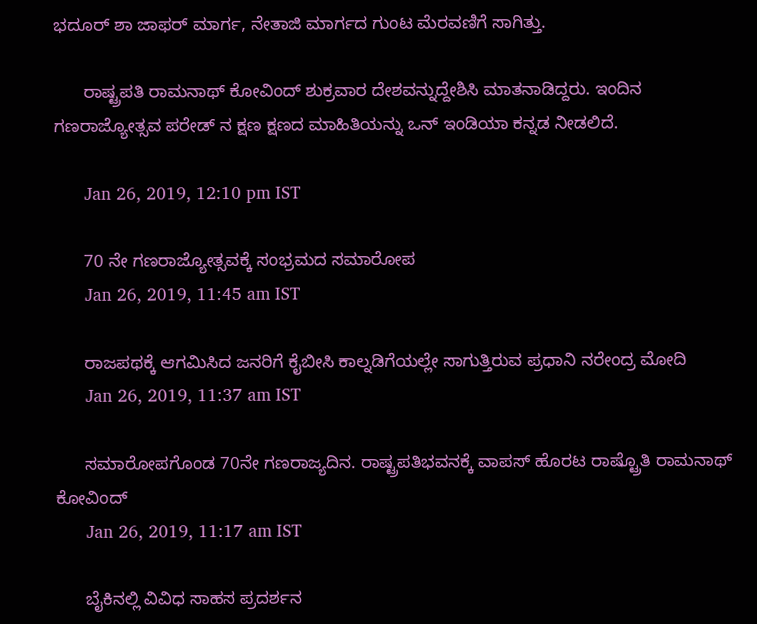ಭದೂರ್ ಶಾ ಜಾಫರ್ ಮಾರ್ಗ, ನೇತಾಜಿ ಮಾರ್ಗದ ಗುಂಟ ಮೆರವಣಿಗೆ ಸಾಗಿತ್ತು.

      ರಾಷ್ಟ್ರಪತಿ ರಾಮನಾಥ್ ಕೋವಿಂದ್ ಶುಕ್ರವಾರ ದೇಶವನ್ನುದ್ದೇಶಿಸಿ ಮಾತನಾಡಿದ್ದರು. ಇಂದಿನ ಗಣರಾಜ್ಯೋತ್ಸವ ಪರೇಡ್ ನ ಕ್ಷಣ ಕ್ಷಣದ ಮಾಹಿತಿಯನ್ನು ಒನ್ ಇಂಡಿಯಾ ಕನ್ನಡ ನೀಡಲಿದೆ.

      Jan 26, 2019, 12:10 pm IST

      70 ನೇ ಗಣರಾಜ್ಯೋತ್ಸವಕ್ಕೆ ಸಂಭ್ರಮದ ಸಮಾರೋಪ
      Jan 26, 2019, 11:45 am IST

      ರಾಜಪಥಕ್ಕೆ ಆಗಮಿಸಿದ ಜನರಿಗೆ ಕೈಬೀಸಿ ಕಾಲ್ನಡಿಗೆಯಲ್ಲೇ ಸಾಗುತ್ತಿರುವ ಪ್ರಧಾನಿ ನರೇಂದ್ರ ಮೋದಿ
      Jan 26, 2019, 11:37 am IST

      ಸಮಾರೋಪಗೊಂಡ 70ನೇ ಗಣರಾಜ್ಯದಿನ. ರಾಷ್ಟ್ರಪತಿಭವನಕ್ಕೆ ವಾಪಸ್ ಹೊರಟ ರಾಷ್ಟ್ರೊತಿ ರಾಮನಾಥ್ ಕೋವಿಂದ್
      Jan 26, 2019, 11:17 am IST

      ಬೈಕಿನಲ್ಲಿ ವಿವಿಧ ಸಾಹಸ ಪ್ರದರ್ಶನ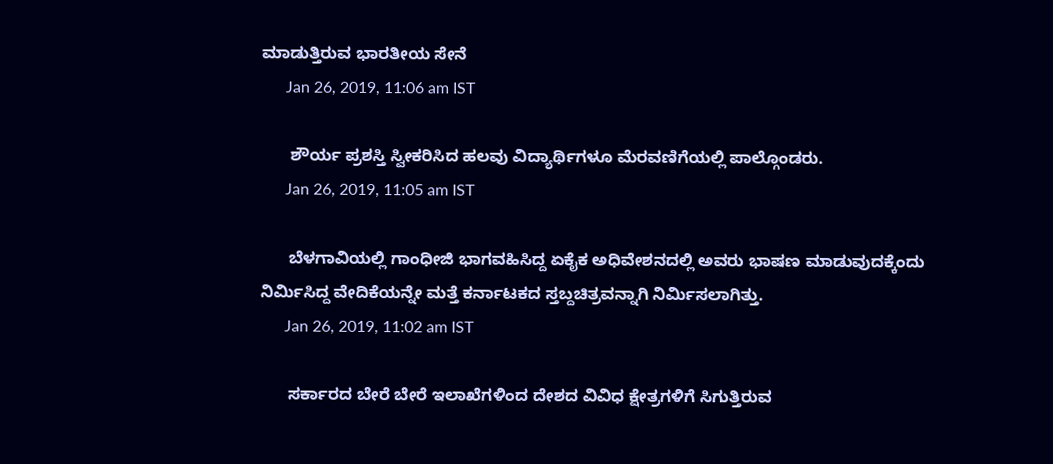ಮಾಡುತ್ತಿರುವ ಭಾರತೀಯ ಸೇನೆ
      Jan 26, 2019, 11:06 am IST

      ಶೌರ್ಯ ಪ್ರಶಸ್ತಿ ಸ್ವೀಕರಿಸಿದ ಹಲವು ವಿದ್ಯಾರ್ಥಿಗಳೂ ಮೆರವಣಿಗೆಯಲ್ಲಿ ಪಾಲ್ಗೊಂಡರು.
      Jan 26, 2019, 11:05 am IST

      ಬೆಳಗಾವಿಯಲ್ಲಿ ಗಾಂಧೀಜಿ ಭಾಗವಹಿಸಿದ್ದ ಏಕೈಕ ಅಧಿವೇಶನದಲ್ಲಿ ಅವರು ಭಾಷಣ ಮಾಡುವುದಕ್ಕೆಂದು ನಿರ್ಮಿಸಿದ್ದ ವೇದಿಕೆಯನ್ನೇ ಮತ್ತೆ ಕರ್ನಾಟಕದ ಸ್ತಬ್ದಚಿತ್ರವನ್ನಾಗಿ ನಿರ್ಮಿಸಲಾಗಿತ್ತು.
      Jan 26, 2019, 11:02 am IST

      ಸರ್ಕಾರದ ಬೇರೆ ಬೇರೆ ಇಲಾಖೆಗಳಿಂದ ದೇಶದ ವಿವಿಧ ಕ್ಷೇತ್ರಗಳಿಗೆ ಸಿಗುತ್ತಿರುವ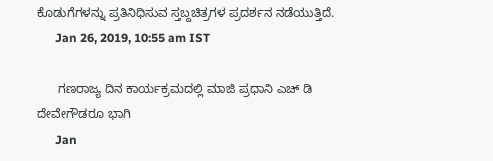ಕೊಡುಗೆಗಳನ್ನು ಪ್ರತಿನಿಧಿಸುವ ಸ್ತಬ್ದಚಿತ್ರಗಳ ಪ್ರದರ್ಶನ ನಡೆಯುತ್ತಿದೆ.
      Jan 26, 2019, 10:55 am IST

      ಗಣರಾಜ್ಯ ದಿನ ಕಾರ್ಯಕ್ರಮದಲ್ಲಿ ಮಾಜಿ ಪ್ರಧಾನಿ ಎಚ್ ಡಿ ದೇವೇಗೌಡರೂ ಭಾಗಿ
      Jan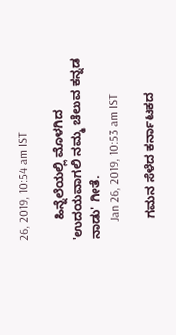26, 2019, 10:54 am IST

      ಹಿನ್ನೆಲೆಯಲ್ಲಿ ಮೊಳಗಿದ 'ಉದಯವಾಗಲಿ ನಮ್ಮ ಚೆಲುವ ಕನ್ನಡ ನಾಡು' ಗೀತೆ.
      Jan 26, 2019, 10:53 am IST

      ಗಮನ ಸೆಳೆದ ಕರ್ನಾಟಕದ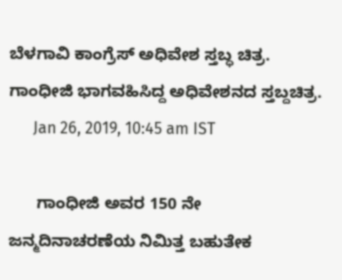ಬೆಳಗಾವಿ ಕಾಂಗ್ರೆಸ್ ಅಧಿವೇಶ ಸ್ತಬ್ಧ ಚಿತ್ರ. ಗಾಂಧೀಜಿ ಭಾಗವಹಿಸಿದ್ದ ಅಧಿವೇಶನದ ಸ್ತಬ್ದಚಿತ್ರ.
      Jan 26, 2019, 10:45 am IST

      ಗಾಂಧೀಜಿ ಅವರ 150 ನೇ ಜನ್ಮದಿನಾಚರಣೆಯ ನಿಮಿತ್ತ ಬಹುತೇಕ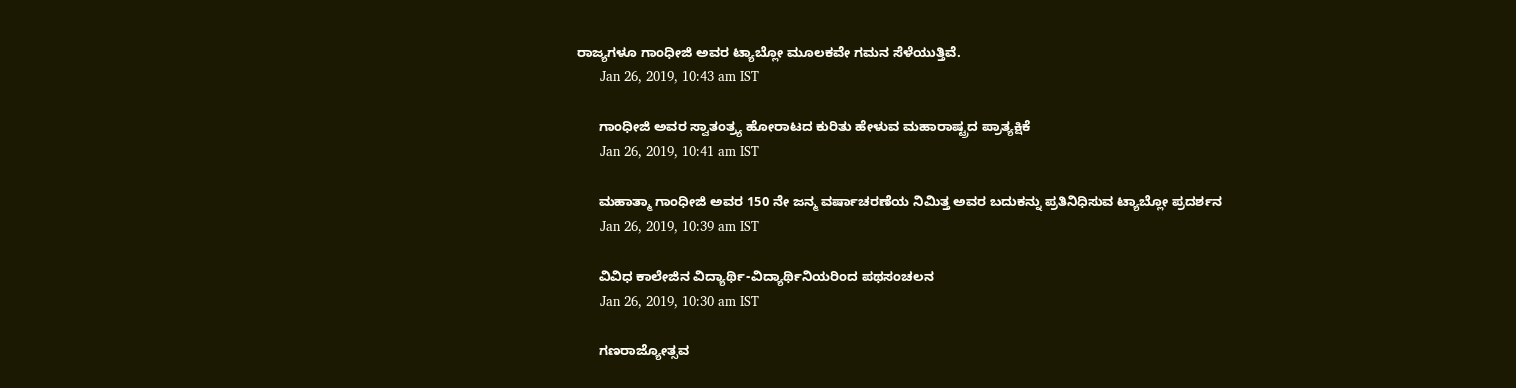ರಾಜ್ಯಗಳೂ ಗಾಂಧೀಜಿ ಅವರ ಟ್ಯಾಬ್ಲೋ ಮೂಲಕವೇ ಗಮನ ಸೆಳೆಯುತ್ತಿವೆ.
      Jan 26, 2019, 10:43 am IST

      ಗಾಂಧೀಜಿ ಅವರ ಸ್ವಾತಂತ್ರ್ಯ ಹೋರಾಟದ ಕುರಿತು ಹೇಳುವ ಮಹಾರಾಷ್ಟ್ರದ ಪ್ರಾತ್ಯಕ್ಷಿಕೆ
      Jan 26, 2019, 10:41 am IST

      ಮಹಾತ್ಮಾ ಗಾಂಧೀಜಿ ಅವರ 150 ನೇ ಜನ್ಮ ವರ್ಷಾಚರಣೆಯ ನಿಮಿತ್ತ ಅವರ ಬದುಕನ್ನು ಪ್ರತಿನಿಧಿಸುವ ಟ್ಯಾಬ್ಲೋ ಪ್ರದರ್ಶನ
      Jan 26, 2019, 10:39 am IST

      ವಿವಿಧ ಕಾಲೇಜಿನ ವಿದ್ಯಾರ್ಥಿ-ವಿದ್ಯಾರ್ಥಿನಿಯರಿಂದ ಪಥಸಂಚಲನ
      Jan 26, 2019, 10:30 am IST

      ಗಣರಾಜ್ಯೋತ್ಸವ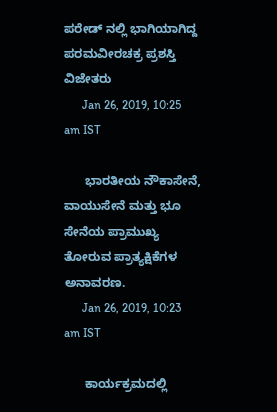ಪರೇಡ್ ನಲ್ಲಿ ಭಾಗಿಯಾಗಿದ್ದ ಪರಮವೀರಚಕ್ರ ಪ್ರಶಸ್ತಿ ವಿಜೇತರು
      Jan 26, 2019, 10:25 am IST

      ಭಾರತೀಯ ನೌಕಾಸೇನೆ, ವಾಯುಸೇನೆ ಮತ್ತು ಭೂ ಸೇನೆಯ ಪ್ರಾಮುಖ್ಯ ತೋರುವ ಪ್ರಾತ್ಯಕ್ಷಿಕೆಗಳ ಅನಾವರಣ.
      Jan 26, 2019, 10:23 am IST

      ಕಾರ್ಯಕ್ರಮದಲ್ಲಿ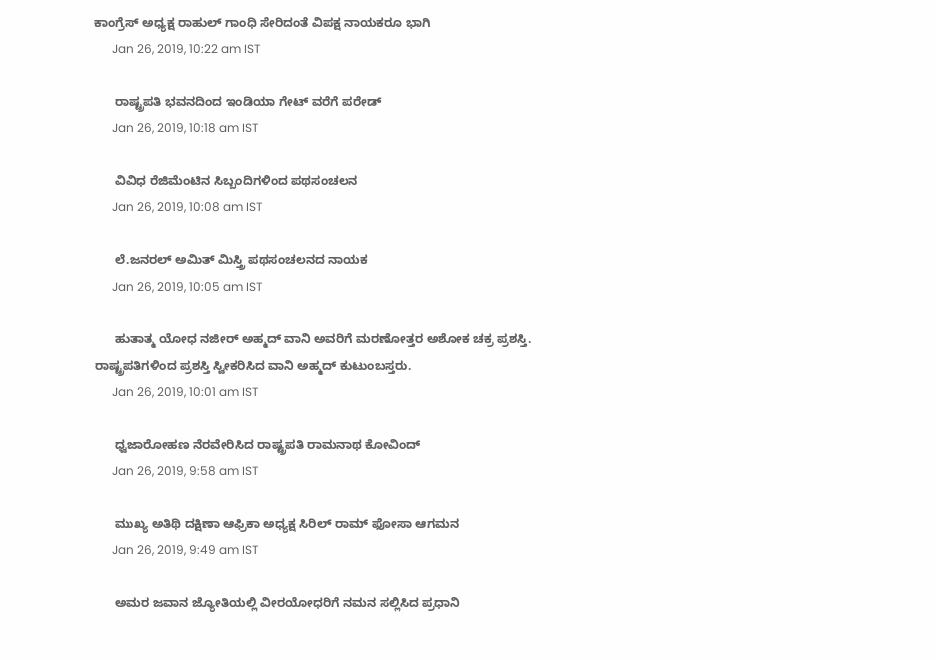ಕಾಂಗ್ರೆಸ್ ಅಧ್ಯಕ್ಷ ರಾಹುಲ್ ಗಾಂಧಿ ಸೇರಿದಂತೆ ವಿಪಕ್ಷ ನಾಯಕರೂ ಭಾಗಿ
      Jan 26, 2019, 10:22 am IST

      ರಾಷ್ಟ್ರಪತಿ ಭವನದಿಂದ ಇಂಡಿಯಾ ಗೇಟ್ ವರೆಗೆ ಪರೇಡ್
      Jan 26, 2019, 10:18 am IST

      ವಿವಿಧ ರೆಜಿಮೆಂಟಿನ ಸಿಬ್ಬಂದಿಗಳಿಂದ ಪಥಸಂಚಲನ
      Jan 26, 2019, 10:08 am IST

      ಲೆ.ಜನರಲ್ ಅಮಿತ್ ಮಿಸ್ತ್ರಿ ಪಥಸಂಚಲನದ ನಾಯಕ
      Jan 26, 2019, 10:05 am IST

      ಹುತಾತ್ಮ ಯೋಧ ನಜೀರ್ ಅಹ್ಮದ್ ವಾನಿ ಅವರಿಗೆ ಮರಣೋತ್ತರ ಅಶೋಕ ಚಕ್ರ ಪ್ರಶಸ್ತಿ. ರಾಷ್ಟ್ರಪತಿಗಳಿಂದ ಪ್ರಶಸ್ತಿ ಸ್ವೀಕರಿಸಿದ ವಾನಿ ಅಹ್ಮದ್ ಕುಟುಂಬಸ್ತರು.
      Jan 26, 2019, 10:01 am IST

      ಧ್ವಜಾರೋಹಣ ನೆರವೇರಿಸಿದ ರಾಷ್ಟ್ರಪತಿ ರಾಮನಾಥ ಕೋವಿಂದ್
      Jan 26, 2019, 9:58 am IST

      ಮುಖ್ಯ ಅತಿಥಿ ದಕ್ಷಿಣಾ ಆಫ್ರಿಕಾ ಅಧ್ಯಕ್ಷ ಸಿರಿಲ್ ರಾಮ್ ಫೋಸಾ ಆಗಮನ
      Jan 26, 2019, 9:49 am IST

      ಅಮರ ಜವಾನ ಜ್ಯೋತಿಯಲ್ಲಿ ವೀರಯೋಧರಿಗೆ ನಮನ ಸಲ್ಲಿಸಿದ ಪ್ರಧಾನಿ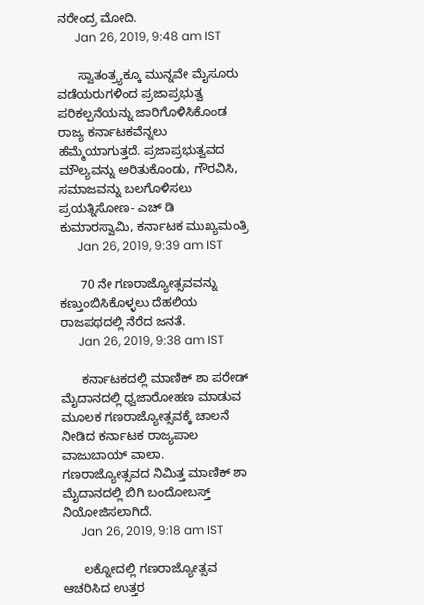ನರೇಂದ್ರ ಮೋದಿ.
      Jan 26, 2019, 9:48 am IST

      ಸ್ವಾತಂತ್ರ್ಯಕ್ಕೂ ಮುನ್ನವೇ ಮೈಸೂರು ವಡೆಯರುಗಳಿಂದ ಪ್ರಜಾಪ್ರಭುತ್ವ ಪರಿಕಲ್ಪನೆಯನ್ನು ಜಾರಿಗೊಳಿಸಿಕೊಂಡ ರಾಜ್ಯ ಕರ್ನಾಟಕವೆನ್ನಲು ಹೆಮ್ಮೆಯಾಗುತ್ತದೆ. ಪ್ರಜಾಪ್ರಭುತ್ವವದ ಮೌಲ್ಯವನ್ನು ಅರಿತುಕೊಂಡು, ಗೌರವಿಸಿ, ಸಮಾಜವನ್ನು ಬಲಗೊಳಿಸಲು ಪ್ರಯತ್ನಿಸೋಣ- ಎಚ್ ಡಿ ಕುಮಾರಸ್ವಾಮಿ, ಕರ್ನಾಟಕ ಮುಖ್ಯಮಂತ್ರಿ
      Jan 26, 2019, 9:39 am IST

      70 ನೇ ಗಣರಾಜ್ಯೋತ್ಸವವನ್ನು ಕಣ್ತುಂಬಿಸಿಕೊಳ್ಳಲು ದೆಹಲಿಯ ರಾಜಪಥದಲ್ಲಿ ನೆರೆದ ಜನತೆ.
      Jan 26, 2019, 9:38 am IST

      ಕರ್ನಾಟಕದಲ್ಲಿ ಮಾಣಿಕ್ ಶಾ ಪರೇಡ್ ಮೈದಾನದಲ್ಲಿ ಧ್ವಜಾರೋಹಣ ಮಾಡುವ ಮೂಲಕ ಗಣರಾಜ್ಯೋತ್ಸವಕ್ಕೆ ಚಾಲನೆ ನೀಡಿದ ಕರ್ನಾಟಕ ರಾಜ್ಯಪಾಲ ವಾಜುಬಾಯ್ ವಾಲಾ. ಗಣರಾಜ್ಯೋತ್ಸವದ ನಿಮಿತ್ತ ಮಾಣಿಕ್ ಶಾ ಮೈದಾನದಲ್ಲಿ ಬಿಗಿ ಬಂದೋಬಸ್ತ್ ನಿಯೋಜಿಸಲಾಗಿದೆ.
      Jan 26, 2019, 9:18 am IST

      ಲಕ್ನೋದಲ್ಲಿ ಗಣರಾಜ್ಯೋತ್ಸವ ಆಚರಿಸಿದ ಉತ್ತರ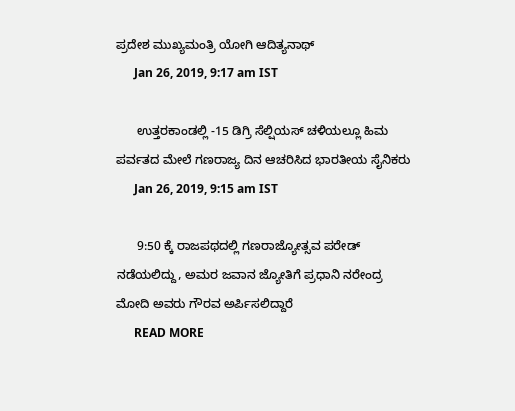ಪ್ರದೇಶ ಮುಖ್ಯಮಂತ್ರಿ ಯೋಗಿ ಆದಿತ್ಯನಾಥ್
      Jan 26, 2019, 9:17 am IST

      ಉತ್ತರಕಾಂಡಲ್ಲಿ -15 ಡಿಗ್ರಿ ಸೆಲ್ಷಿಯಸ್ ಚಳಿಯಲ್ಲೂ ಹಿಮ ಪರ್ವತದ ಮೇಲೆ ಗಣರಾಜ್ಯ ದಿನ ಆಚರಿಸಿದ ಭಾರತೀಯ ಸೈನಿಕರು
      Jan 26, 2019, 9:15 am IST

      9:50 ಕ್ಕೆ ರಾಜಪಥದಲ್ಲಿ ಗಣರಾಜ್ಯೋತ್ಸವ ಪರೇಡ್ ನಡೆಯಲಿದ್ದು, ಅಮರ ಜವಾನ ಜ್ಯೋತಿಗೆ ಪ್ರಧಾನಿ ನರೇಂದ್ರ ಮೋದಿ ಅವರು ಗೌರವ ಅರ್ಪಿಸಲಿದ್ದಾರೆ
      READ MORE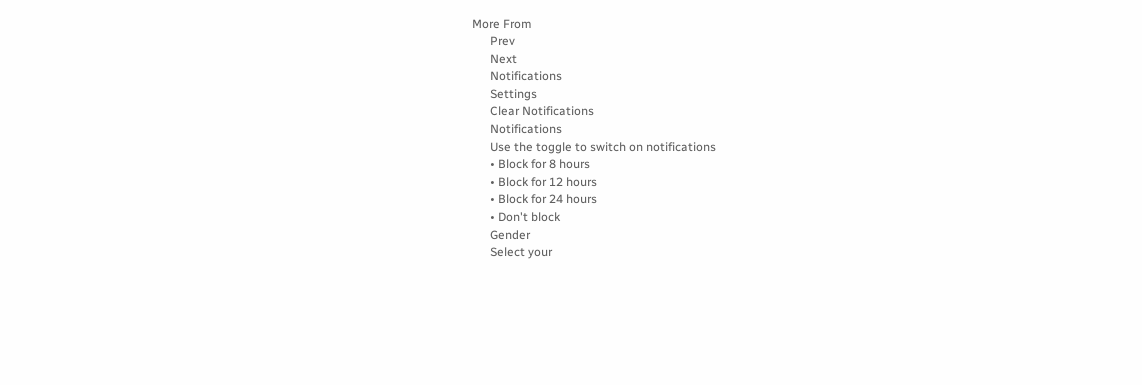More From
      Prev
      Next
      Notifications
      Settings
      Clear Notifications
      Notifications
      Use the toggle to switch on notifications
      • Block for 8 hours
      • Block for 12 hours
      • Block for 24 hours
      • Don't block
      Gender
      Select your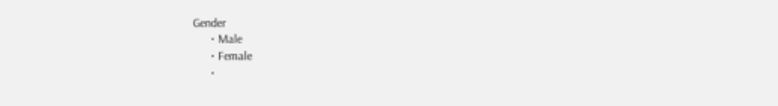Gender
      • Male
      • Female
      •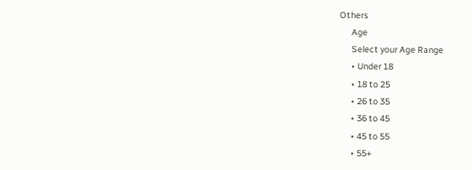Others
      Age
      Select your Age Range
      • Under 18
      • 18 to 25
      • 26 to 35
      • 36 to 45
      • 45 to 55
      • 55+